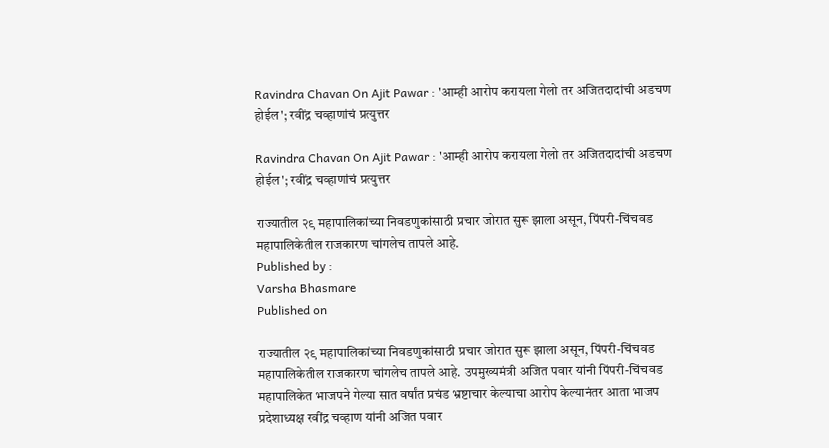Ravindra Chavan On Ajit Pawar : 'आम्ही आरोप करायला गेलो तर अजितदादांची अडचण होईल'; रवींद्र चव्हाणांचं प्रत्युत्तर

Ravindra Chavan On Ajit Pawar : 'आम्ही आरोप करायला गेलो तर अजितदादांची अडचण होईल'; रवींद्र चव्हाणांचं प्रत्युत्तर

राज्यातील २९ महापालिकांच्या निवडणुकांसाठी प्रचार जोरात सुरू झाला असून, पिंपरी-चिंचवड महापालिकेतील राजकारण चांगलेच तापले आहे.
Published by :
Varsha Bhasmare
Published on

राज्यातील २९ महापालिकांच्या निवडणुकांसाठी प्रचार जोरात सुरू झाला असून, पिंपरी-चिंचवड महापालिकेतील राजकारण चांगलेच तापले आहे. उपमुख्यमंत्री अजित पवार यांनी पिंपरी-चिंचवड महापालिकेत भाजपने गेल्या सात वर्षांत प्रचंड भ्रष्टाचार केल्याचा आरोप केल्यानंतर आता भाजप प्रदेशाध्यक्ष रवींद्र चव्हाण यांनी अजित पवार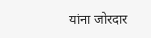यांना जोरदार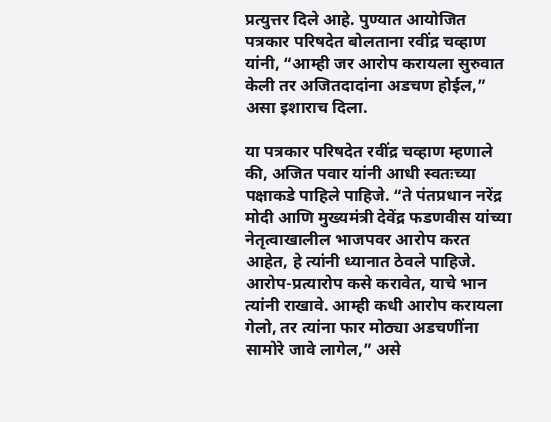प्रत्युत्तर दिले आहे. पुण्यात आयोजित पत्रकार परिषदेत बोलताना रवींद्र चव्हाण यांनी, “आम्ही जर आरोप करायला सुरुवात केली तर अजितदादांना अडचण होईल,” असा इशाराच दिला.

या पत्रकार परिषदेत रवींद्र चव्हाण म्हणाले की, अजित पवार यांनी आधी स्वतःच्या पक्षाकडे पाहिले पाहिजे. “ते पंतप्रधान नरेंद्र मोदी आणि मुख्यमंत्री देवेंद्र फडणवीस यांच्या नेतृत्वाखालील भाजपवर आरोप करत आहेत, हे त्यांनी ध्यानात ठेवले पाहिजे. आरोप-प्रत्यारोप कसे करावेत, याचे भान त्यांनी राखावे. आम्ही कधी आरोप करायला गेलो, तर त्यांना फार मोठ्या अडचणींना सामोरे जावे लागेल,” असे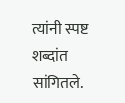त्यांनी स्पष्ट शब्दांत सांगितले.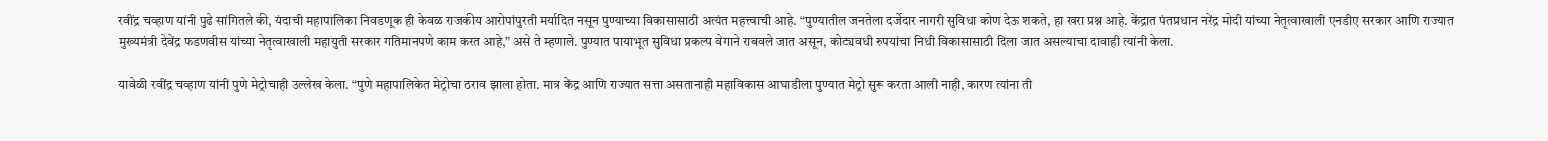रवींद्र चव्हाण यांनी पुढे सांगितले की, यंदाची महापालिका निवडणूक ही केवळ राजकीय आरोपांपुरती मर्यादित नसून पुण्याच्या विकासासाठी अत्यंत महत्त्वाची आहे. “पुण्यातील जनतेला दर्जेदार नागरी सुविधा कोण देऊ शकते, हा खरा प्रश्न आहे. केंद्रात पंतप्रधान नरेंद्र मोदी यांच्या नेतृत्वाखाली एनडीए सरकार आणि राज्यात मुख्यमंत्री देवेंद्र फडणवीस यांच्या नेतृत्वाखाली महायुती सरकार गतिमानपणे काम करत आहे,” असे ते म्हणाले. पुण्यात पायाभूत सुविधा प्रकल्प वेगाने राबवले जात असून, कोट्यवधी रुपयांचा निधी विकासासाठी दिला जात असल्याचा दावाही त्यांनी केला.

यावेळी रवींद्र चव्हाण यांनी पुणे मेट्रोचाही उल्लेख केला. “पुणे महापालिकेत मेट्रोचा ठराव झाला होता. मात्र केंद्र आणि राज्यात सत्ता असतानाही महाविकास आघाडीला पुण्यात मेट्रो सुरू करता आली नाही, कारण त्यांना ती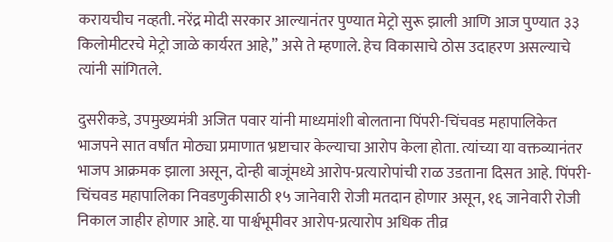करायचीच नव्हती. नरेंद्र मोदी सरकार आल्यानंतर पुण्यात मेट्रो सुरू झाली आणि आज पुण्यात ३३ किलोमीटरचे मेट्रो जाळे कार्यरत आहे,” असे ते म्हणाले. हेच विकासाचे ठोस उदाहरण असल्याचे त्यांनी सांगितले.

दुसरीकडे, उपमुख्यमंत्री अजित पवार यांनी माध्यमांशी बोलताना पिंपरी-चिंचवड महापालिकेत भाजपने सात वर्षांत मोठ्या प्रमाणात भ्रष्टाचार केल्याचा आरोप केला होता. त्यांच्या या वक्तव्यानंतर भाजप आक्रमक झाला असून, दोन्ही बाजूंमध्ये आरोप-प्रत्यारोपांची राळ उडताना दिसत आहे. पिंपरी-चिंचवड महापालिका निवडणुकीसाठी १५ जानेवारी रोजी मतदान होणार असून, १६ जानेवारी रोजी निकाल जाहीर होणार आहे. या पार्श्वभूमीवर आरोप-प्रत्यारोप अधिक तीव्र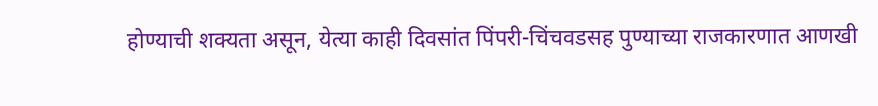होण्याची शक्यता असून, येत्या काही दिवसांत पिंपरी-चिंचवडसह पुण्याच्या राजकारणात आणखी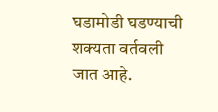घडामोडी घडण्याची शक्यता वर्तवली जात आहे.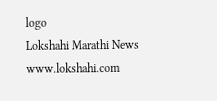logo
Lokshahi Marathi News
www.lokshahi.com